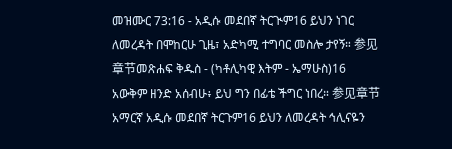መዝሙር 73:16 - አዲሱ መደበኛ ትርጒም16 ይህን ነገር ለመረዳት በሞከርሁ ጊዜ፣ አድካሚ ተግባር መስሎ ታየኝ። 参见章节መጽሐፍ ቅዱስ - (ካቶሊካዊ እትም - ኤማሁስ)16 አውቅም ዘንድ አሰብሁ፥ ይህ ግን በፊቴ ችግር ነበረ። 参见章节አማርኛ አዲሱ መደበኛ ትርጉም16 ይህን ለመረዳት ኅሊናዬን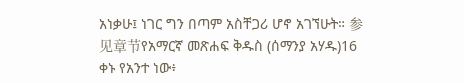አነቃሁ፤ ነገር ግን በጣም አስቸጋሪ ሆኖ አገኘሁት። 参见章节የአማርኛ መጽሐፍ ቅዱስ (ሰማንያ አሃዱ)16 ቀኑ የአንተ ነው፥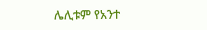ሌሊቱም የአንተ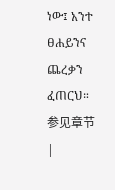ነው፤ አንተ ፀሐይንና ጨረቃን ፈጠርህ። 参见章节 |